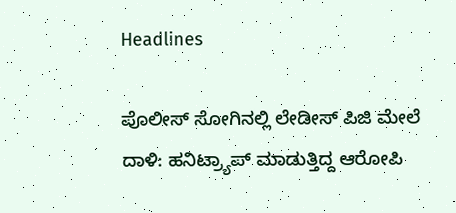Headlines

ಪೊಲೀಸ್ ಸೋಗಿನಲ್ಲಿ ಲೇಡೀಸ್ ಪಿಜಿ ಮೇಲೆ ದಾಳಿ: ಹನಿಟ್ರ್ಯಾಪ್ ಮಾಡುತ್ತಿದ್ದ ಆರೋಪಿ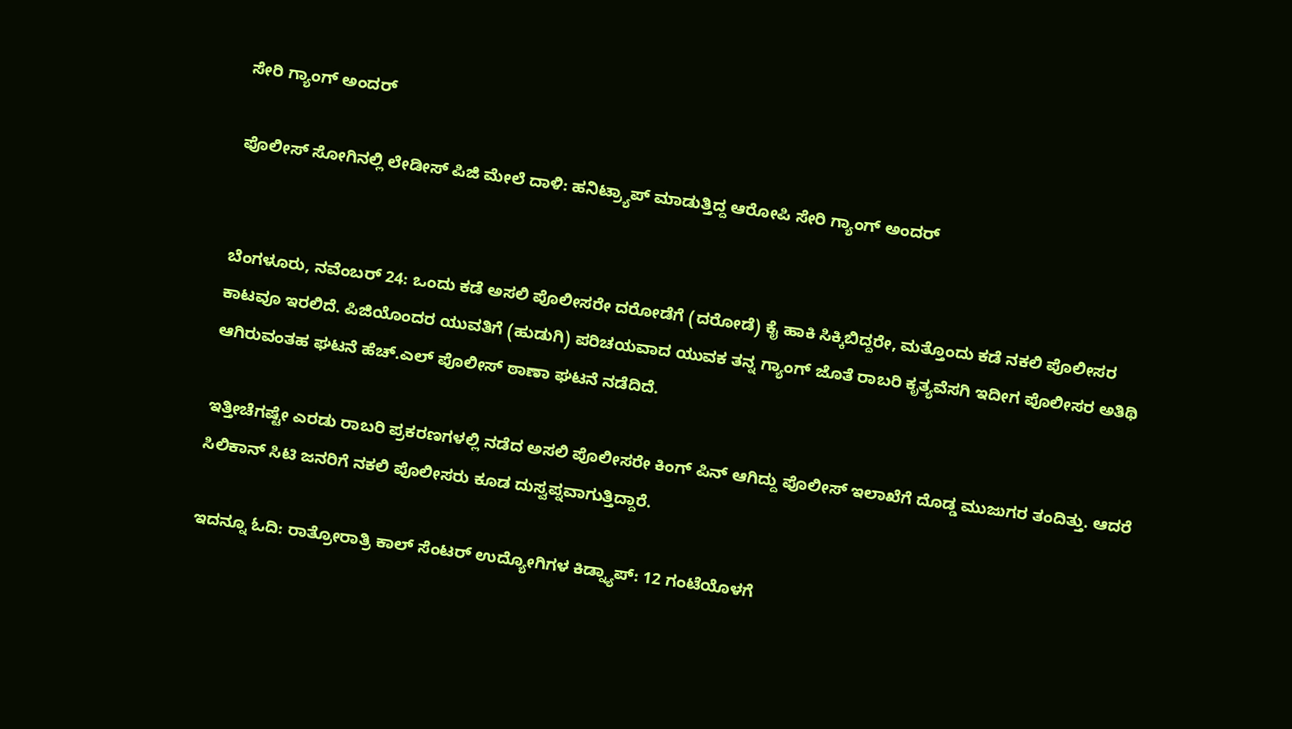ಸೇರಿ ಗ್ಯಾಂಗ್ ಅಂದರ್

ಪೊಲೀಸ್ ಸೋಗಿನಲ್ಲಿ ಲೇಡೀಸ್ ಪಿಜಿ ಮೇಲೆ ದಾಳಿ: ಹನಿಟ್ರ್ಯಾಪ್ ಮಾಡುತ್ತಿದ್ದ ಆರೋಪಿ ಸೇರಿ ಗ್ಯಾಂಗ್ ಅಂದರ್


ಬೆಂಗಳೂರು, ನವೆಂಬರ್ 24: ಒಂದು ಕಡೆ ಅಸಲಿ ಪೊಲೀಸರೇ ದರೋಡೆಗೆ (ದರೋಡೆ) ಕೈ ಹಾಕಿ ಸಿಕ್ಕಿಬಿದ್ದರೇ, ಮತ್ತೊಂದು ಕಡೆ ನಕಲಿ ಪೊಲೀಸರ ಕಾಟವೂ ಇರಲಿದೆ. ಪಿಜಿಯೊಂದರ ಯುವತಿಗೆ (ಹುಡುಗಿ) ಪರಿಚಯವಾದ ಯುವಕ ತನ್ನ ಗ್ಯಾಂಗ್ ಜೊತೆ ರಾಬರಿ ಕೃತ್ಯವೆಸಗಿ ಇದೀಗ ಪೊಲೀಸರ ಅತಿಥಿ ಆಗಿರುವಂತಹ ಘಟನೆ ಹೆಚ್.ಎಲ್ ಪೊಲೀಸ್ ಠಾಣಾ ಘಟನೆ ನಡೆದಿದೆ.

ಇತ್ತೀಚೆಗಷ್ಟೇ ಎರಡು ರಾಬರಿ ಪ್ರಕರಣಗಳಲ್ಲಿ ನಡೆದ ಅಸಲಿ ಪೊಲೀಸರೇ ಕಿಂಗ್ ಪಿನ್ ಆಗಿದ್ದು ಪೊಲೀಸ್ ಇಲಾಖೆಗೆ ದೊಡ್ಡ ಮುಜುಗರ ತಂದಿತ್ತು. ಆದರೆ ಸಿಲಿಕಾನ್ ಸಿಟಿ ಜನರಿಗೆ ನಕಲಿ ಪೊಲೀಸರು ಕೂಡ ದುಸ್ವಪ್ನವಾಗುತ್ತಿದ್ದಾರೆ.

ಇದನ್ನೂ ಓದಿ: ರಾತ್ರೋರಾತ್ರಿ ಕಾಲ್ ಸೆಂಟರ್ ಉದ್ಯೋಗಿಗಳ ಕಿಡ್ನ್ಯಾಪ್: 12 ಗಂಟೆಯೊಳಗೆ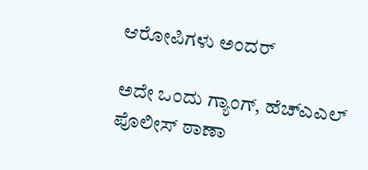ಆರೋಪಿಗಳು ಅಂದರ್

ಅದೇ ಒಂದು ಗ್ಯಾಂಗ್, ಹೆಚ್ಎಎಲ್ ಪೊಲೀಸ್ ಠಾಣಾ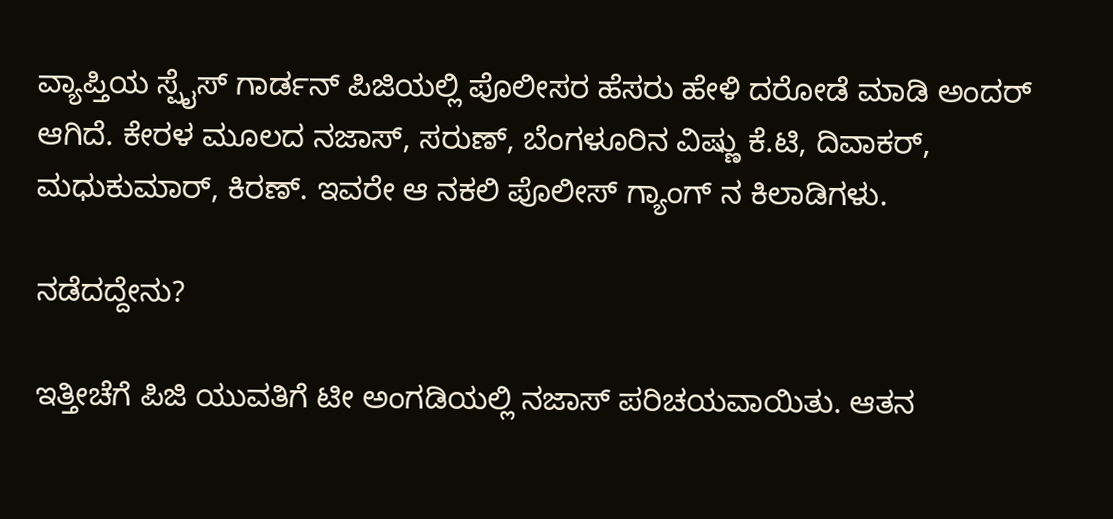ವ್ಯಾಪ್ತಿಯ ಸ್ಪೈಸ್ ಗಾರ್ಡನ್ ಪಿಜಿಯಲ್ಲಿ ಪೊಲೀಸರ ಹೆಸರು ಹೇಳಿ ದರೋಡೆ ಮಾಡಿ ಅಂದರ್ ಆಗಿದೆ. ಕೇರಳ ಮೂಲದ ನಜಾಸ್, ಸರುಣ್, ಬೆಂಗಳೂರಿನ ವಿಷ್ಣು ಕೆ.ಟಿ, ದಿವಾಕರ್, ಮಧುಕುಮಾರ್, ಕಿರಣ್. ಇವರೇ ಆ ನಕಲಿ ಪೊಲೀಸ್ ಗ್ಯಾಂಗ್ ನ ಕಿಲಾಡಿಗಳು.

ನಡೆದದ್ದೇನು?

ಇತ್ತೀಚೆಗೆ ಪಿಜಿ ಯುವತಿಗೆ ಟೀ ಅಂಗಡಿಯಲ್ಲಿ ನಜಾಸ್ ಪರಿಚಯವಾಯಿತು. ಆತನ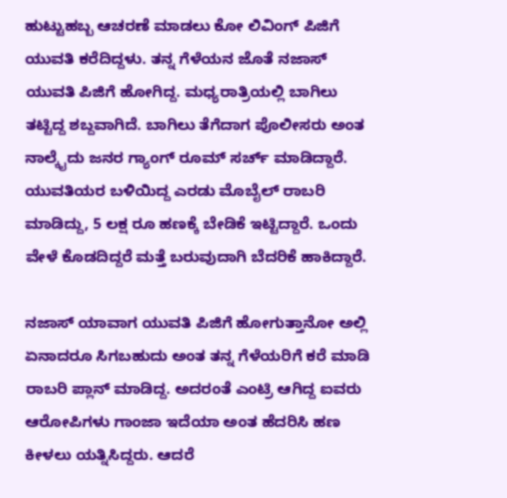ಹುಟ್ಟುಹಬ್ಬ ಆಚರಣೆ ಮಾಡಲು ಕೋ ಲಿವಿಂಗ್ ಪಿಜಿಗೆ ಯುವತಿ ಕರೆದಿದ್ದಳು. ತನ್ನ ಗೆಳೆಯನ ಜೊತೆ ನಜಾಸ್ ಯುವತಿ ಪಿಜಿಗೆ ಹೋಗಿದ್ದ. ಮಧ್ಯರಾತ್ರಿಯಲ್ಲಿ ಬಾಗಿಲು ತಟ್ಟಿದ್ದ ಶಬ್ದವಾಗಿದೆ. ಬಾಗಿಲು ತೆಗೆದಾಗ ಪೊಲೀಸರು ಅಂತ ನಾಲ್ಕೈದು ಜನರ ಗ್ಯಾಂಗ್ ರೂಮ್ ಸರ್ಚ್ ಮಾಡಿದ್ದಾರೆ. ಯುವತಿಯರ ಬಳಿಯಿದ್ದ ಎರಡು ಮೊಬೈಲ್ ರಾಬರಿ ಮಾಡಿದ್ದು, 5 ಲಕ್ಷ ರೂ ಹಣಕ್ಕೆ ಬೇಡಿಕೆ ಇಟ್ಟಿದ್ದಾರೆ. ಒಂದು ವೇಳೆ ಕೊಡದಿದ್ದರೆ ಮತ್ತೆ ಬರುವುದಾಗಿ ಬೆದರಿಕೆ ಹಾಕಿದ್ದಾರೆ.

ನಜಾಸ್ ಯಾವಾಗ ಯುವತಿ ಪಿಜಿಗೆ ಹೋಗುತ್ತಾನೋ ಅಲ್ಲಿ ಏನಾದರೂ ಸಿಗಬಹುದು ಅಂತ ತನ್ನ ಗೆಳೆಯರಿಗೆ ಕರೆ ಮಾಡಿ ರಾಬರಿ ಪ್ಲಾನ್ ಮಾಡಿದ್ದ. ಅದರಂತೆ ಎಂಟ್ರಿ ಆಗಿದ್ದ ಐವರು ಆರೋಪಿಗಳು ಗಾಂಜಾ ಇದೆಯಾ ಅಂತ ಹೆದರಿಸಿ ಹಣ ಕೀಳಲು ಯತ್ನಿಸಿದ್ದರು. ಆದರೆ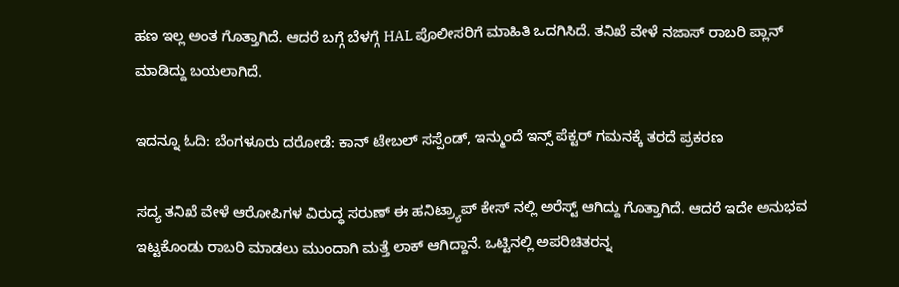ಹಣ ಇಲ್ಲ ಅಂತ ಗೊತ್ತಾಗಿದೆ. ಆದರೆ ಬಗ್ಗೆ ಬೆಳಗ್ಗೆ HAL ಪೊಲೀಸರಿಗೆ ಮಾಹಿತಿ ಒದಗಿಸಿದೆ. ತನಿಖೆ ವೇಳೆ ನಜಾಸ್ ರಾಬರಿ ಪ್ಲಾನ್ ಮಾಡಿದ್ದು ಬಯಲಾಗಿದೆ.

ಇದನ್ನೂ ಓದಿ: ಬೆಂಗಳೂರು ದರೋಡೆ: ಕಾನ್ ಟೇಬಲ್ ಸಸ್ಪೆಂಡ್, ಇನ್ಮುಂದೆ ಇನ್ಸ್ ಪೆಕ್ಟರ್ ಗಮನಕ್ಕೆ ತರದೆ ಪ್ರಕರಣ

ಸದ್ಯ ತನಿಖೆ ವೇಳೆ ಆರೋಪಿಗಳ ವಿರುದ್ಧ ಸರುಣ್ ಈ ಹನಿಟ್ರ್ಯಾಪ್ ಕೇಸ್ ನಲ್ಲಿ ಅರೆಸ್ಟ್ ಆಗಿದ್ದು ಗೊತ್ತಾಗಿದೆ. ಆದರೆ ಇದೇ ಅನುಭವ ಇಟ್ಟಕೊಂಡು ರಾಬರಿ ಮಾಡಲು ಮುಂದಾಗಿ ಮತ್ತೆ ಲಾಕ್ ಆಗಿದ್ದಾನೆ. ಒಟ್ಟಿನಲ್ಲಿ ಅಪರಿಚಿತರನ್ನ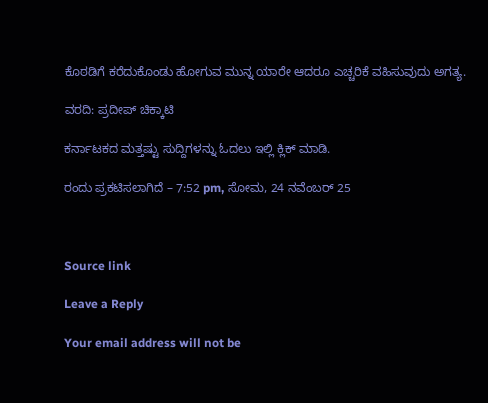ಕೊಠಡಿಗೆ ಕರೆದುಕೊಂಡು ಹೋಗುವ ಮುನ್ನ ಯಾರೇ ಆದರೂ ಎಚ್ಚರಿಕೆ ವಹಿಸುವುದು ಅಗತ್ಯ.

ವರದಿ: ಪ್ರದೀಪ್ ಚಿಕ್ಕಾಟಿ

ಕರ್ನಾಟಕದ ಮತ್ತಷ್ಟು ಸುದ್ದಿಗಳನ್ನು ಓದಲು ಇಲ್ಲಿ ಕ್ಲಿಕ್ ಮಾಡಿ.

ರಂದು ಪ್ರಕಟಿಸಲಾಗಿದೆ – 7:52 pm, ಸೋಮ, 24 ನವೆಂಬರ್ 25



Source link

Leave a Reply

Your email address will not be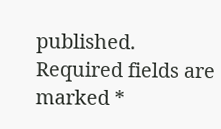published. Required fields are marked *